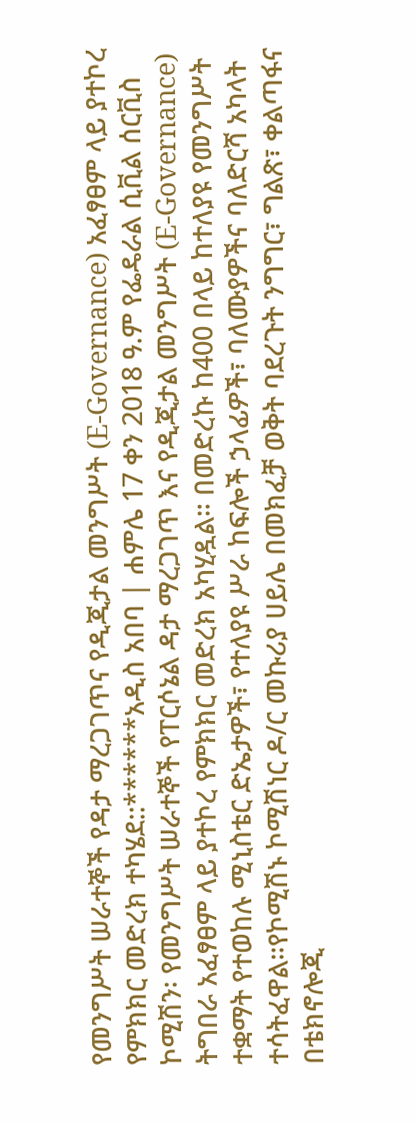የመንግሥት ሠራተኞች የዳታ ማረጋገጥና የዲጂታል መንግሥት (E-Governance) አፈፃፀም ላይ ያተኮረ የምክክር መድረክ ተካሄደ::******አዲስ አበባ | ሐምሌ 17 ቀን 2018 ዓ.ም የፌዴራል ሲቪል ሰርቪስ ኮሚሽን፡ የመንግሥት ሠራተኞች የፐርሶኔል ዳታ ማረጋገጥ እና የዲጂታል መንግሥት (E-Governance) ትግበራ አፈፃፀም ላይ ያተኮረ የምክክር መድረክ አካሂዷል። በመድረኩ ከ400 በላይ ከተለያዩ የመንግሥት ተቋማት የተወከሉ ሚኒስቴር ድኤታዎች፣ የተለያዩ ሥራ ከፍሎች ኃላፊዎች፣ ባለሙያዎችና ባለድርሻ አካላት ተሳትፈዋል።የኮሚሽኑ ኮሚሽነር ዶ/ር መኩሪያ ሀይሌ በመክፈቻ ወቅት ባደረጉት ንግግር፣ ግልጽ፣ ቀልጣፋና በቴክኖሎጂ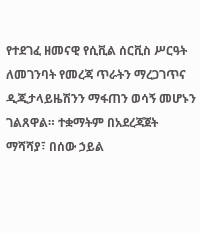የተደገፈ ዘመናዊ የሲቪል ሰርቪስ ሥርዓት ለመገንባት የመረጃ ጥራትን ማረጋገጥና ዲጂታላይዜሽንን ማፋጠን ወሳኝ መሆኑን ገልጸዋል። ተቋማትም በአደረጃጀት ማሻሻያ፣ በሰው ኃይል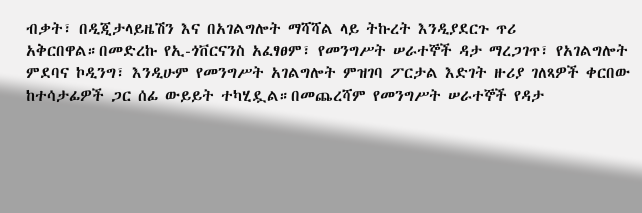ብቃት፣ በዲጂታላይዜሽን እና በአገልግሎት ማሻሻል ላይ ትኩረት እንዲያደርጉ ጥሪ አቅርበዋል።በመድረኩ የኢ-ጎቨርናንስ አፈፃፀም፣ የመንግሥት ሠራተኞች ዳታ ማረጋገጥ፣ የአገልግሎት ምደባና ኮዲንግ፣ እንዲሁም የመንግሥት አገልግሎት ምዝገባ ፖርታል እድገት ዙሪያ ገለጻዎች ቀርበው ከተሳታፊዎች ጋር ሰፊ ውይይት ተካሂዷል።በመጨረሻም የመንግሥት ሠራተኞች የዳታ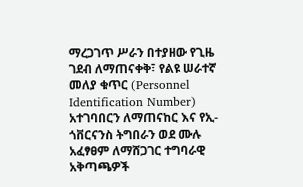ማረጋገጥ ሥራን በተያዘው የጊዜ ገደብ ለማጠናቀቅ፣ የልዩ ሠራተኛ መለያ ቁጥር (Personnel Identification Number) አተገባበርን ለማጠናከር እና የኢ-ጎቨርናንስ ትግበራን ወደ ሙሉ አፈፃፀም ለማሸጋገር ተግባራዊ አቅጣጫዎች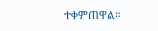ተቀምጠዋል።